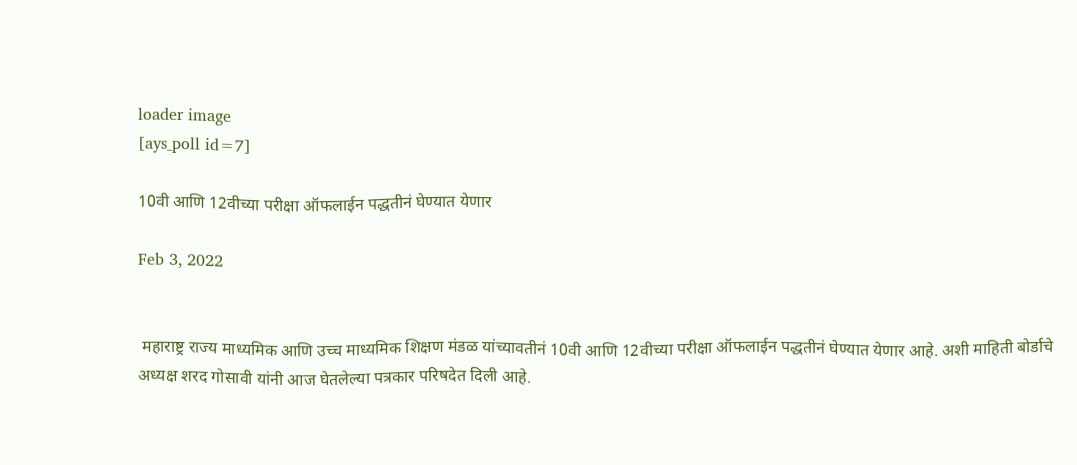loader image
[ays_poll id=7]

10वी आणि 12वीच्या परीक्षा ऑफलाईन पद्धतीनं घेण्यात येणार

Feb 3, 2022


 महाराष्ट्र राज्य माध्यमिक आणि उच्च माध्यमिक शिक्षण मंडळ यांच्यावतीनं 10वी आणि 12वीच्या परीक्षा ऑफलाईन पद्धतीनं घेण्यात येणार आहे. अशी माहिती बोर्डाचे अध्यक्ष शरद गोसावी यांनी आज घेतलेल्या पत्रकार परिषदेत दिली आहे.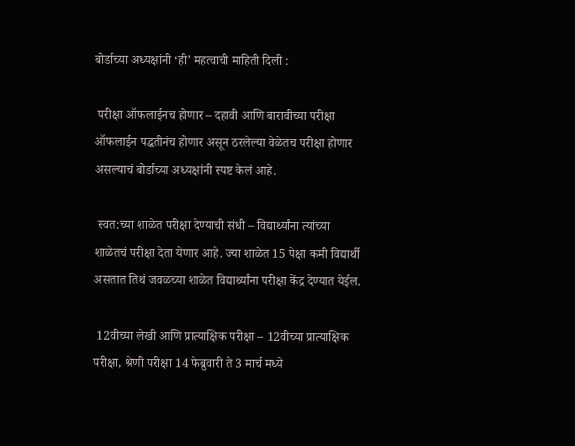बोर्डाच्या अध्यक्षांनी ‘ही’ महत्वाची माहिती दिली :

 परीक्षा ऑफलाईनच होणार – दहावी आणि बारावीच्या परीक्षा ऑफलाईन पद्धतीनंच होणार असून ठरलेल्या वेळेतच परीक्षा होणार असल्याचं बोर्डाच्या अध्यक्षांनी स्पष्ट केलं आहे.

 स्वत:च्या शाळेत परीक्षा देण्याची संधी – विद्यार्थ्यांना त्यांच्या शाळेतचं परीक्षा देता येणार आहे. ज्या शाळेत 15 पेक्षा कमी विद्यार्थी असतात तिथं जवळच्या शाळेत विद्यार्थ्यांना परीक्षा केंद्र देण्यात येईल.

 12वीच्या लेखी आणि प्रात्याक्षिक परीक्षा – 12वीच्या प्रात्याक्षिक परीक्षा, श्रेणी परीक्षा 14 फेब्रुवारी ते 3 मार्च मध्ये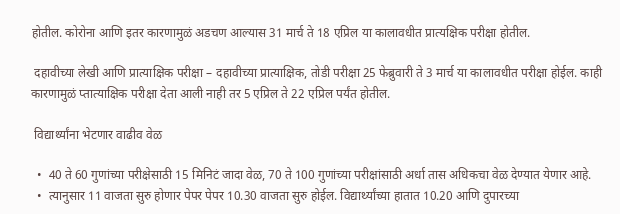होतील. कोरोना आणि इतर कारणामुळं अडचण आल्यास 31 मार्च ते 18 एप्रिल या कालावधीत प्रात्यक्षिक परीक्षा होतील.

 दहावीच्या लेखी आणि प्रात्याक्षिक परीक्षा – दहावीच्या प्रात्याक्षिक, तोडी परीक्षा 25 फेब्रुवारी ते 3 मार्च या कालावधीत परीक्षा होईल. काही कारणामुळं प्तात्याक्षिक परीक्षा देता आली नाही तर 5 एप्रिल ते 22 एप्रिल पर्यंत होतील.

 विद्यार्थ्यांना भेटणार वाढीव वेळ

  •  40 ते 60 गुणांच्या परीक्षेसाठी 15 मिनिटं जादा वेळ, 70 ते 100 गुणांच्या परीक्षांसाठी अर्धा तास अधिकचा वेळ देण्यात येणार आहे.
  •  त्यानुसार 11 वाजता सुरु होणार पेपर पेपर 10.30 वाजता सुरु होईल. विद्यार्थ्यांच्या हातात 10.20 आणि दुपारच्या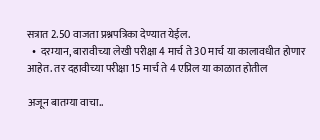सत्रात 2.50 वाजता प्रश्नपत्रिका देण्यात येईल.
  •  दरम्यान, बारावीच्या लेखी परीक्षा 4 मार्च ते 30 मार्च या कालावधीत होणार आहेत. तर दहावीच्या परीक्षा 15 मार्च ते 4 एप्रिल या काळात होतील

अजून बातम्या वाचा..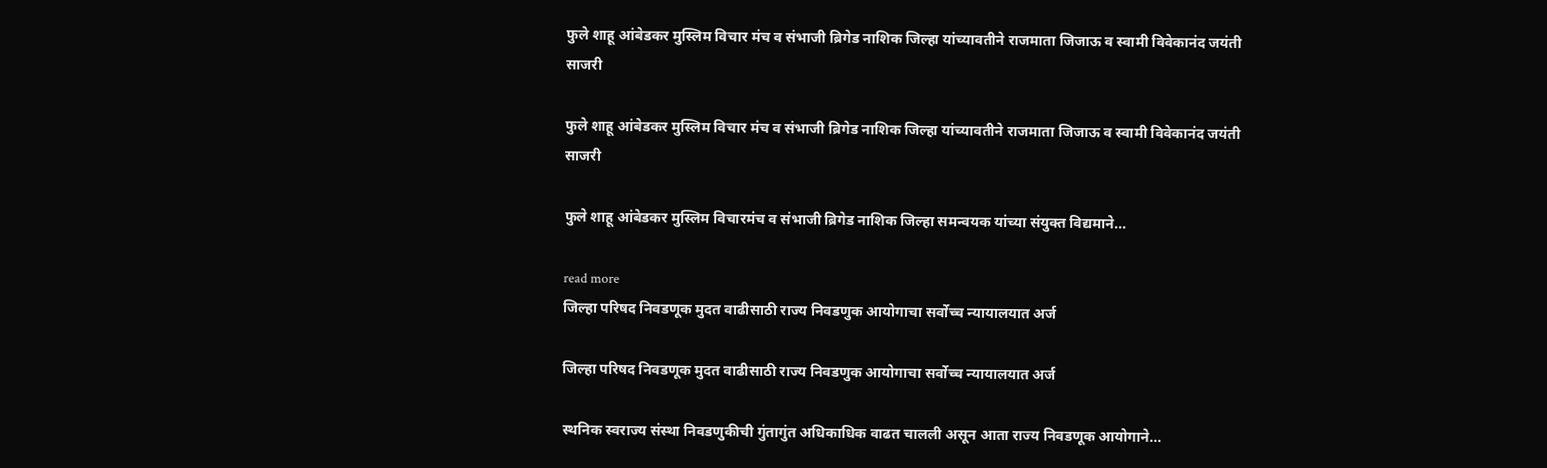फुले शाहू आंबेडकर मुस्लिम विचार मंच व संभाजी ब्रिगेड नाशिक जिल्हा यांच्यावतीने राजमाता जिजाऊ व स्वामी विवेकानंद जयंती साजरी

फुले शाहू आंबेडकर मुस्लिम विचार मंच व संभाजी ब्रिगेड नाशिक जिल्हा यांच्यावतीने राजमाता जिजाऊ व स्वामी विवेकानंद जयंती साजरी

फुले शाहू आंबेडकर मुस्लिम विचारमंच व संभाजी ब्रिगेड नाशिक जिल्हा समन्वयक यांच्या संयुक्त विद्यमाने...

read more
जिल्हा परिषद निवडणूक मुदत वाढीसाठी राज्य निवडणुक आयोगाचा सर्वोच्च न्यायालयात अर्ज

जिल्हा परिषद निवडणूक मुदत वाढीसाठी राज्य निवडणुक आयोगाचा सर्वोच्च न्यायालयात अर्ज

स्थनिक स्वराज्य संस्था निवडणुकीची गुंतागुंत अधिकाधिक वाढत चालली असून आता राज्य निवडणूक आयोगाने...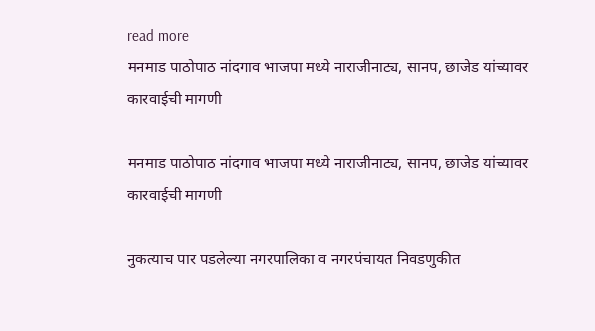read more
मनमाड पाठोपाठ नांदगाव भाजपा मध्ये नाराजीनाट्य, सानप, छाजेड यांच्यावर कारवाईची मागणी

मनमाड पाठोपाठ नांदगाव भाजपा मध्ये नाराजीनाट्य, सानप, छाजेड यांच्यावर कारवाईची मागणी

नुकत्याच पार पडलेल्या नगरपालिका व नगरपंचायत निवडणुकीत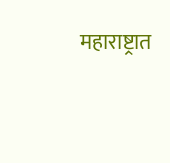महाराष्ट्रात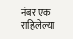नंबर एक राहिलेल्या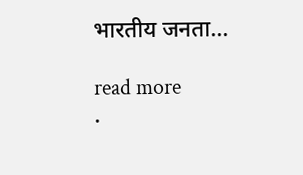भारतीय जनता...

read more
.